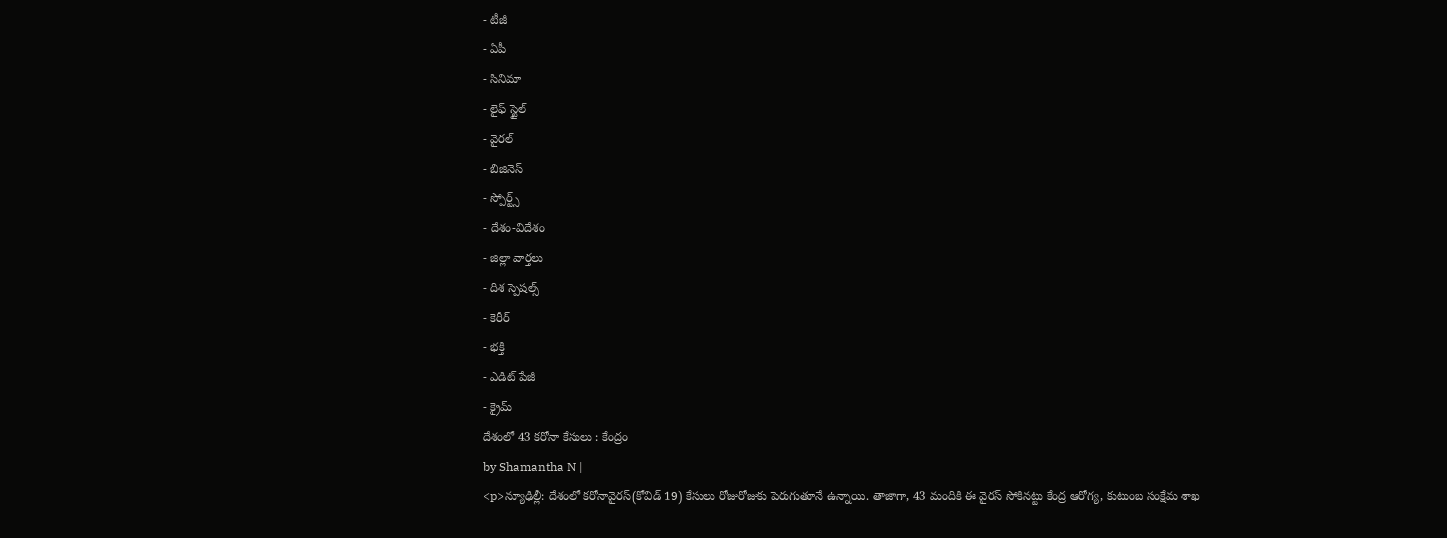- టీజీ
- ఏపీ
- సినిమా
- లైఫ్ స్టైల్
- వైరల్
- బిజినెస్
- స్పోర్ట్స్
- దేశం-విదేశం
- జిల్లా వార్తలు
- దిశ స్పెషల్స్
- కెరీర్
- భక్తి
- ఎడిట్ పేజీ
- క్రైమ్
దేశంలో 43 కరోనా కేసులు : కేంద్రం
by Shamantha N |
<p>న్యూఢిల్లీ: దేశంలో కరోనావైరస్(కోవిడ్ 19) కేసులు రోజురోజుకు పెరుగుతూనే ఉన్నాయి. తాజాగా, 43 మందికి ఈ వైరస్ సోకినట్టు కేంద్ర ఆరోగ్య, కుటుంబ సంక్షేమ శాఖ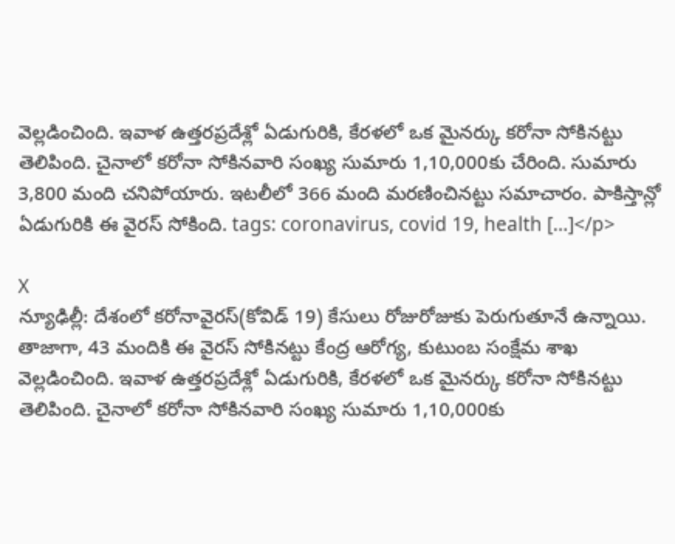వెల్లడించింది. ఇవాళ ఉత్తరప్రదేశ్లో ఏడుగురికి, కేరళలో ఒక మైనర్కు కరోనా సోకినట్టు తెలిపింది. చైనాలో కరోనా సోకినవారి సంఖ్య సుమారు 1,10,000కు చేరింది. సుమారు 3,800 మంది చనిపోయారు. ఇటలీలో 366 మంది మరణించినట్టు సమాచారం. పాకిస్తాన్లో ఏడుగురికి ఈ వైరస్ సోకింది. tags: coronavirus, covid 19, health […]</p>

X
న్యూఢిల్లీ: దేశంలో కరోనావైరస్(కోవిడ్ 19) కేసులు రోజురోజుకు పెరుగుతూనే ఉన్నాయి. తాజాగా, 43 మందికి ఈ వైరస్ సోకినట్టు కేంద్ర ఆరోగ్య, కుటుంబ సంక్షేమ శాఖ వెల్లడించింది. ఇవాళ ఉత్తరప్రదేశ్లో ఏడుగురికి, కేరళలో ఒక మైనర్కు కరోనా సోకినట్టు తెలిపింది. చైనాలో కరోనా సోకినవారి సంఖ్య సుమారు 1,10,000కు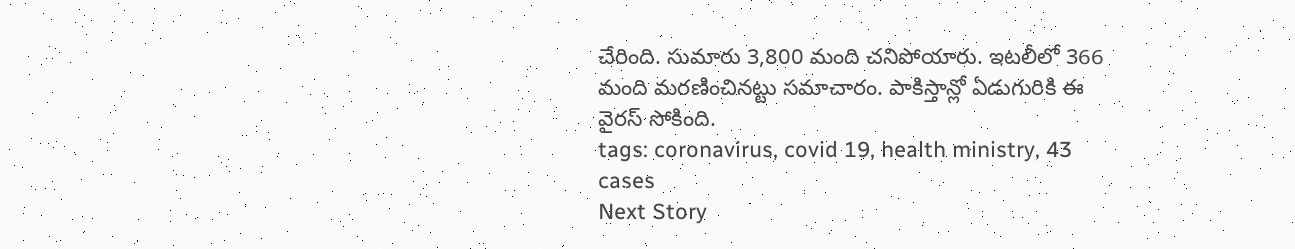చేరింది. సుమారు 3,800 మంది చనిపోయారు. ఇటలీలో 366 మంది మరణించినట్టు సమాచారం. పాకిస్తాన్లో ఏడుగురికి ఈ వైరస్ సోకింది.
tags: coronavirus, covid 19, health ministry, 43 cases
Next Story